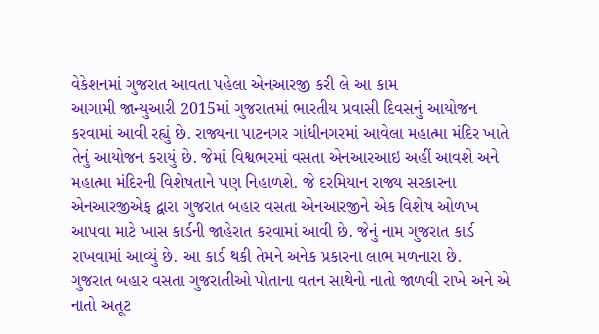વેકેશનમાં ગુજરાત આવતા પહેલા એનઆરજી કરી લે આ કામ
આગામી જાન્યુઆરી 2015માં ગુજરાતમાં ભારતીય પ્રવાસી દિવસનું આયોજન કરવામાં આવી રહ્યું છે. રાજ્યના પાટનગર ગાંધીનગરમાં આવેલા મહાત્મા મંદિર ખાતે તેનું આયોજન કરાયું છે. જેમાં વિશ્વભરમાં વસતા એનઆરઆઇ અહીં આવશે અને મહાત્મા મંદિરની વિશેષતાને પણ નિહાળશે. જે દરમિયાન રાજ્ય સરકારના એનઆરજીએફ દ્વારા ગુજરાત બહાર વસતા એનઆરજીને એક વિશેષ ઓળખ આપવા માટે ખાસ કાર્ડની જાહેરાત કરવામાં આવી છે. જેનું નામ ગુજરાત કાર્ડ રાખવામાં આવ્યું છે. આ કાર્ડ થકી તેમને અનેક પ્રકારના લાભ મળનારા છે.
ગુજરાત બહાર વસતા ગુજરાતીઓ પોતાના વતન સાથેનો નાતો જાળવી રાખે અને એ નાતો અતૂટ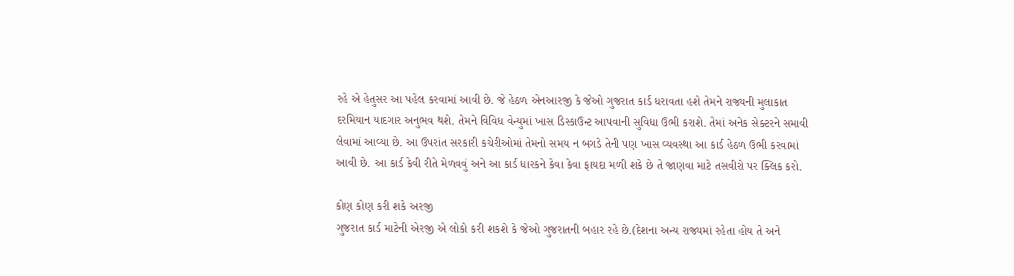રહે એ હેતુસર આ પહેલ કરવામાં આવી છે. જે હેઠળ એનઆરજી કે જેઓ ગુજરાત કાર્ડ ધરાવતા હશે તેમને રાજ્યની મુલાકાત દરમિયાન યાદગાર અનુભવ થશે. તેમને વિવિધ વેન્યુમાં ખાસ ડિસ્કાઉન્ટ આપવાની સુવિધા ઉભી કરાશે. તેમાં અનેક સેક્ટરને સમાવી લેવામાં આવ્યા છે. આ ઉપરાંત સરકારી કચેરીઓમાં તેમનો સમય ન બગડે તેની પણ ખાસ વ્યવસ્થા આ કાર્ડ હેઠળ ઉભી કરવામાં આવી છે. આ કાર્ડ કેવી રીતે મેળવવું અને આ કાર્ડ ધારકને કેવા કેવા ફાયદા મળી શકે છે તે જાણવા માટે તસવીરો પર ક્લિક કરો.

કોણ કોણ કરી શકે અરજી
ગુજરાત કાર્ડ માટેની એરજી એ લોકો કરી શકશે કે જેઓ ગુજરાતની બહાર રહે છે.(દેશના અન્ય રાજ્યમાં રહેતા હોય તે અને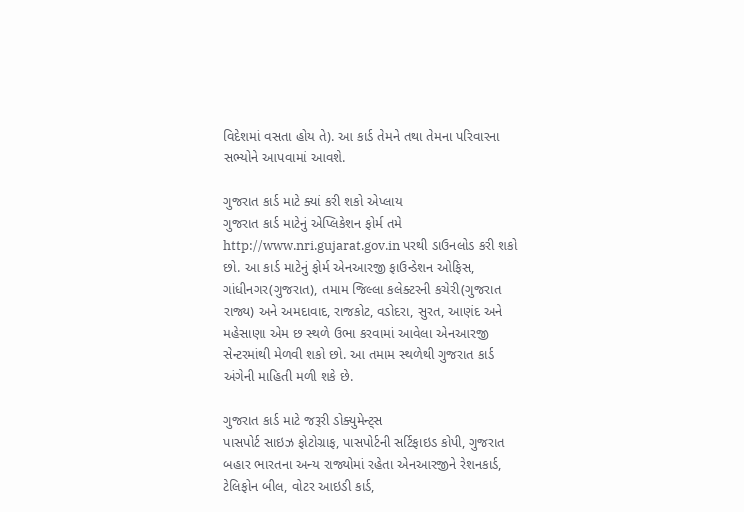વિદેશમાં વસતા હોય તે). આ કાર્ડ તેમને તથા તેમના પરિવારના સભ્યોને આપવામાં આવશે.

ગુજરાત કાર્ડ માટે ક્યાં કરી શકો એપ્લાય
ગુજરાત કાર્ડ માટેનું એપ્લિકેશન ફોર્મ તમે http://www.nri.gujarat.gov.in પરથી ડાઉનલોડ કરી શકો છો. આ કાર્ડ માટેનું ફોર્મ એનઆરજી ફાઉન્ડેશન ઓફિસ, ગાંધીનગર(ગુજરાત), તમામ જિલ્લા કલેક્ટરની કચેરી(ગુજરાત રાજ્ય) અને અમદાવાદ, રાજકોટ, વડોદરા, સુરત, આણંદ અને મહેસાણા એમ છ સ્થળે ઉભા કરવામાં આવેલા એનઆરજી સેન્ટરમાંથી મેળવી શકો છો. આ તમામ સ્થળેથી ગુજરાત કાર્ડ અંગેની માહિતી મળી શકે છે.

ગુજરાત કાર્ડ માટે જરૂરી ડોક્યુમેન્ટ્સ
પાસપોર્ટ સાઇઝ ફોટોગ્રાફ, પાસપોર્ટની સર્ટિફાઇડ કોપી, ગુજરાત બહાર ભારતના અન્ય રાજ્યોમાં રહેતા એનઆરજીને રેશનકાર્ડ, ટેલિફોન બીલ, વોટર આઇડી કાર્ડ,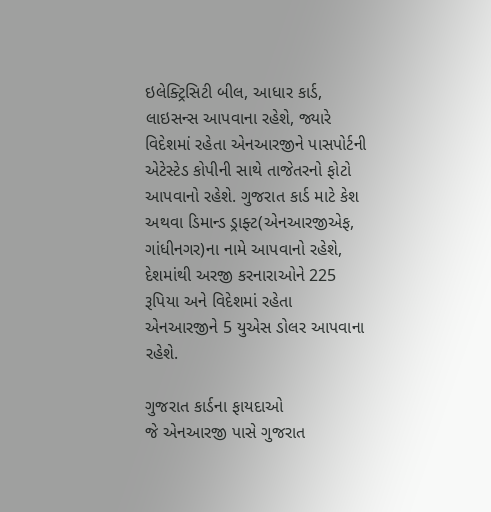ઇલેક્ટ્રિસિટી બીલ, આધાર કાર્ડ, લાઇસન્સ આપવાના રહેશે, જ્યારે વિદેશમાં રહેતા એનઆરજીને પાસપોર્ટની એટેસ્ટેડ કોપીની સાથે તાજેતરનો ફોટો આપવાનો રહેશે. ગુજરાત કાર્ડ માટે કેશ અથવા ડિમાન્ડ ડ્રાફ્ટ(એનઆરજીએફ, ગાંધીનગર)ના નામે આપવાનો રહેશે, દેશમાંથી અરજી કરનારાઓને 225 રૂપિયા અને વિદેશમાં રહેતા એનઆરજીને 5 યુએસ ડોલર આપવાના રહેશે.

ગુજરાત કાર્ડના ફાયદાઓ
જે એનઆરજી પાસે ગુજરાત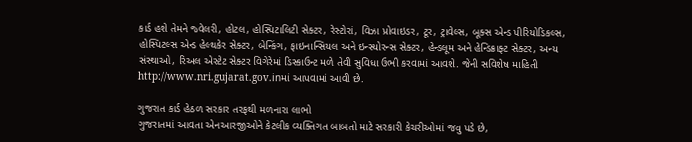કાર્ડ હશે તેમને જ્વેલરી, હોટલ, હોસ્પિટાલિટી સેક્ટર, રેસ્ટોરાં, વિઝા પ્રોવાઇડર, ટૂર, ટ્રાવેલ્સ, બૂક્સ એન્ડ પીરિયોડિકલ્સ, હોસ્પિટલ્સ એન્ડ હેલ્થકેર સેક્ટર, બેન્કિંગ, ફાઇનાન્સિયલ અને ઇન્સ્યોરન્સ સેક્ટર, હેન્ડલૂમ અને હેન્ડિક્રાફ્ટ સેક્ટર, અન્ય સંસ્થાઓ, રિઅલ એસ્ટેટ સેક્ટર વિગેરેમાં ડિસ્કાઉન્ટ મળે તેવી સુવિધા ઉભી કરવામાં આવશે. જેની સવિશેષ માહિતી http://www.nri.gujarat.gov.inમાં આપવામાં આવી છે.

ગુજરાત કાર્ડ હેઠળ સરકાર તરફથી મળનારા લાભો
ગુજરાતમાં આવતા એનઆરજીઓને કેટલીક વ્યક્તિગત બાબતો માટે સરકારી કેચરીઓમાં જવુ પડે છે,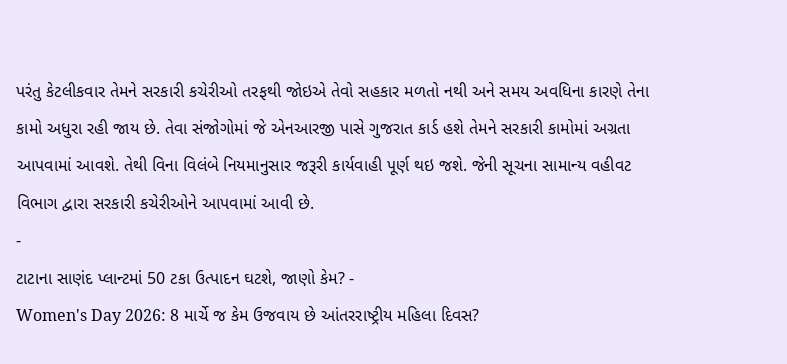પરંતુ કેટલીકવાર તેમને સરકારી કચેરીઓ તરફથી જોઇએ તેવો સહકાર મળતો નથી અને સમય અવધિના કારણે તેના કામો અધુરા રહી જાય છે. તેવા સંજોગોમાં જે એનઆરજી પાસે ગુજરાત કાર્ડ હશે તેમને સરકારી કામોમાં અગ્રતા આપવામાં આવશે. તેથી વિના વિલંબે નિયમાનુસાર જરૂરી કાર્યવાહી પૂર્ણ થઇ જશે. જેની સૂચના સામાન્ય વહીવટ વિભાગ દ્વારા સરકારી કચેરીઓને આપવામાં આવી છે.
-
ટાટાના સાણંદ પ્લાન્ટમાં 50 ટકા ઉત્પાદન ઘટશે, જાણો કેમ? -
Women's Day 2026: 8 માર્ચે જ કેમ ઉજવાય છે આંતરરાષ્ટ્રીય મહિલા દિવસ?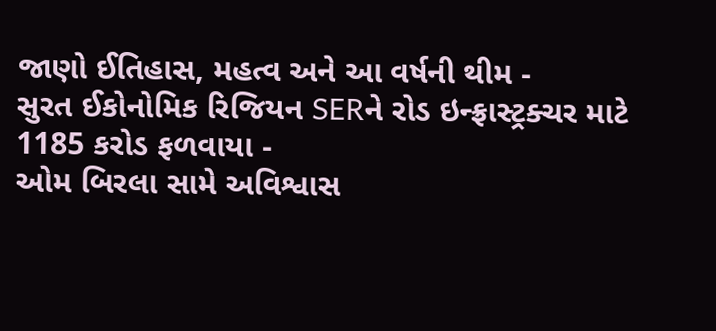જાણો ઈતિહાસ, મહત્વ અને આ વર્ષની થીમ -
સુરત ઈકોનોમિક રિજિયન SERને રોડ ઇન્ફ્રાસ્ટ્રક્ચર માટે 1185 કરોડ ફળવાયા -
ઓમ બિરલા સામે અવિશ્વાસ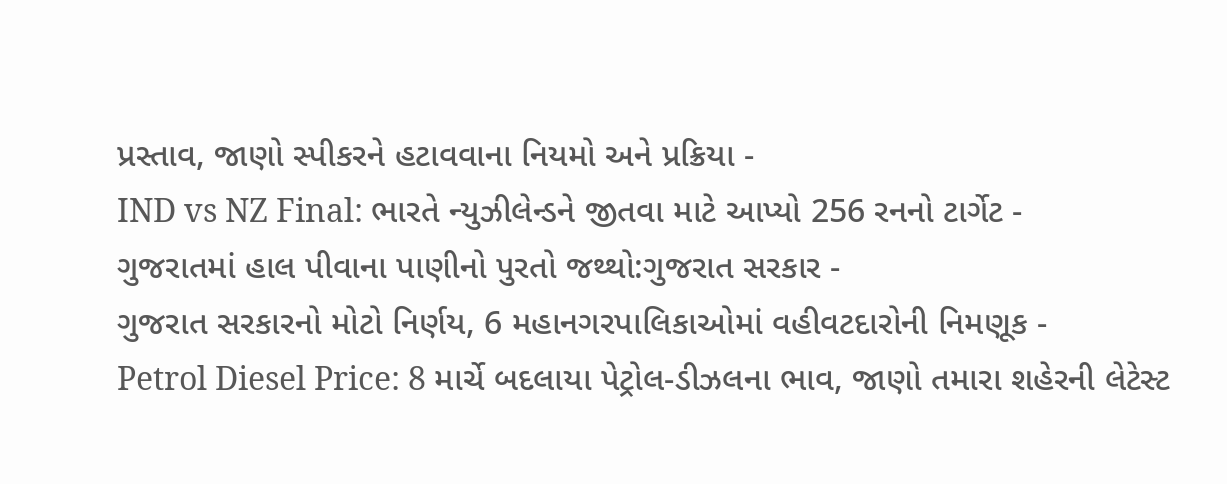પ્રસ્તાવ, જાણો સ્પીકરને હટાવવાના નિયમો અને પ્રક્રિયા -
IND vs NZ Final: ભારતે ન્યુઝીલેન્ડને જીતવા માટે આપ્યો 256 રનનો ટાર્ગેટ -
ગુજરાતમાં હાલ પીવાના પાણીનો પુરતો જથ્થો:ગુજરાત સરકાર -
ગુજરાત સરકારનો મોટો નિર્ણય, 6 મહાનગરપાલિકાઓમાં વહીવટદારોની નિમણૂક -
Petrol Diesel Price: 8 માર્ચે બદલાયા પેટ્રોલ-ડીઝલના ભાવ, જાણો તમારા શહેરની લેટેસ્ટ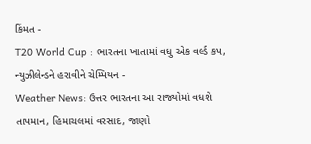કિંમત -
T20 World Cup : ભારતના ખાતામાં વધુ એક વર્લ્ડ કપ, ન્યુઝીલેન્ડને હરાવીને ચેમ્પિયન -
Weather News: ઉત્તર ભારતના આ રાજ્યોમાં વધશે તાપમાન, હિમાચલમાં વરસાદ, જાણો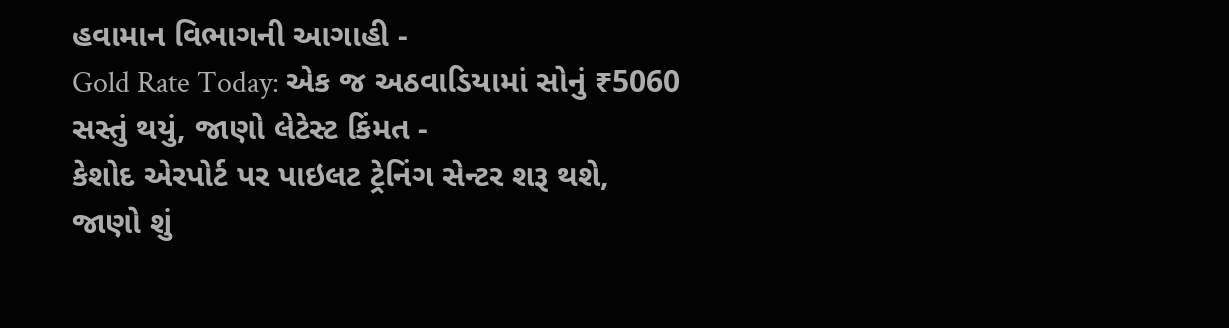હવામાન વિભાગની આગાહી -
Gold Rate Today: એક જ અઠવાડિયામાં સોનું ₹5060 સસ્તું થયું, જાણો લેટેસ્ટ કિંમત -
કેશોદ એરપોર્ટ પર પાઇલટ ટ્રેનિંગ સેન્ટર શરૂ થશે, જાણો શું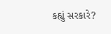કહ્યું સરકારે?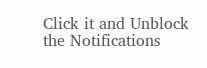Click it and Unblock the Notifications